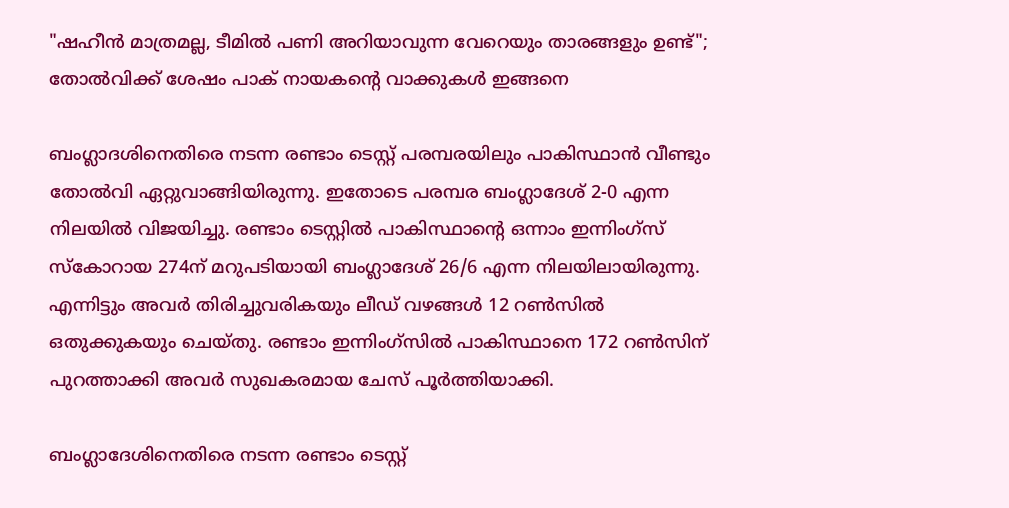"ഷഹീൻ മാത്രമല്ല, ടീമിൽ പണി അറിയാവുന്ന വേറെയും താരങ്ങളും ഉണ്ട്"; തോൽവിക്ക് ശേഷം പാക് നായകന്റെ വാക്കുകൾ ഇങ്ങനെ

ബംഗ്ലാദശിനെതിരെ നടന്ന രണ്ടാം ടെസ്റ്റ് പരമ്പരയിലും പാകിസ്ഥാൻ വീണ്ടും തോൽവി ഏറ്റുവാങ്ങിയിരുന്നു. ഇതോടെ പരമ്പര ബംഗ്ലാദേശ് 2-0 എന്ന നിലയിൽ വിജയിച്ചു. രണ്ടാം ടെസ്റ്റില്‍ പാകിസ്ഥാന്റെ ഒന്നാം ഇന്നിംഗ്സ് സ്‌കോറായ 274ന് മറുപടിയായി ബംഗ്ലാദേശ് 26/6 എന്ന നിലയിലായിരുന്നു. എന്നിട്ടും അവര്‍ തിരിച്ചുവരികയും ലീഡ് വഴങ്ങള്‍ 12 റണ്‍സില്‍ ഒതുക്കുകയും ചെയ്തു. രണ്ടാം ഇന്നിംഗ്സില്‍ പാകിസ്ഥാനെ 172 റണ്‍സിന് പുറത്താക്കി അവര്‍ സുഖകരമായ ചേസ് പൂര്‍ത്തിയാക്കി.

ബംഗ്ലാദേശിനെതിരെ നടന്ന രണ്ടാം ടെസ്റ്റ്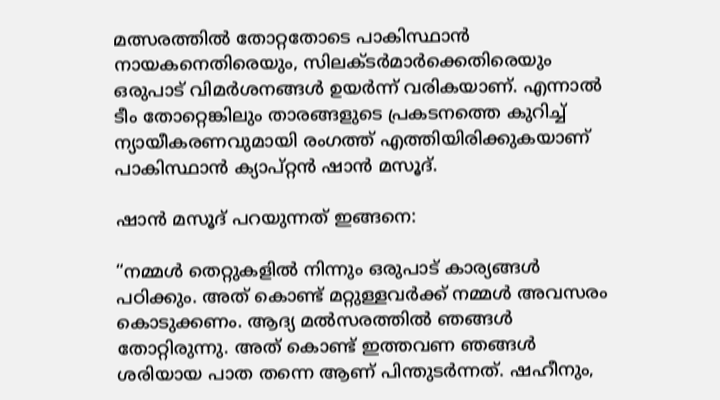മത്സരത്തിൽ തോറ്റതോടെ പാകിസ്ഥാൻ നായകനെതിരെയും, സിലക്ടർമാർക്കെതിരെയും ഒരുപാട് വിമർശനങ്ങൾ ഉയർന്ന് വരികയാണ്. എന്നാൽ ടീം തോറ്റെങ്കിലും താരങ്ങളുടെ പ്രകടനത്തെ കുറിച്ച് ന്യായീകരണവുമായി രംഗത്ത് എത്തിയിരിക്കുകയാണ് പാകിസ്ഥാൻ ക്യാപ്റ്റൻ ഷാൻ മസൂദ്.

ഷാൻ മസൂദ് പറയുന്നത് ഇങ്ങനെ:

“നമ്മൾ തെറ്റുകളിൽ നിന്നും ഒരുപാട് കാര്യങ്ങൾ പഠിക്കും. അത് കൊണ്ട് മറ്റുള്ളവർക്ക് നമ്മൾ അവസരം കൊടുക്കണം. ആദ്യ മൽസരത്തിൽ ഞങ്ങൾ തോറ്റിരുന്നു. അത് കൊണ്ട് ഇത്തവണ ഞങ്ങൾ ശരിയായ പാത തന്നെ ആണ് പിന്തുടർന്നത്. ഷഹീനും,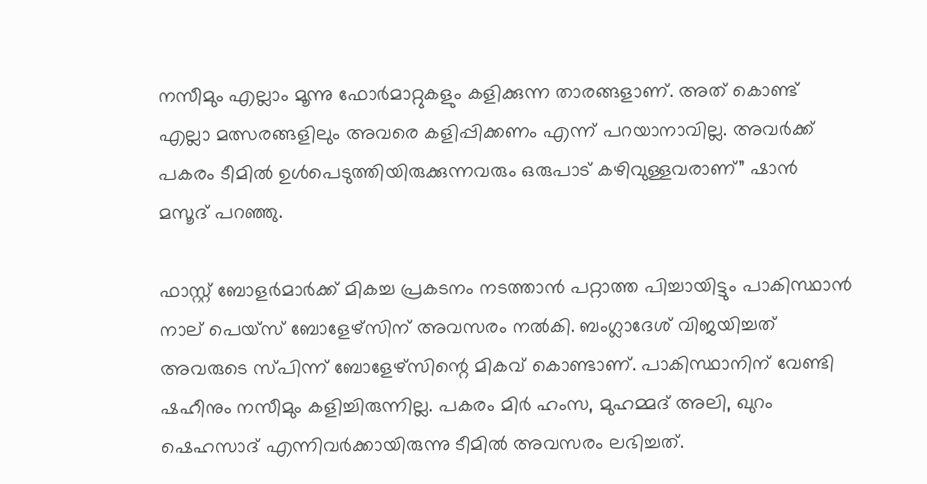നസീമും എല്ലാം മൂന്നു ഫോർമാറ്റുകളും കളിക്കുന്ന താരങ്ങളാണ്. അത് കൊണ്ട് എല്ലാ മത്സരങ്ങളിലും അവരെ കളിപ്പിക്കണം എന്ന് പറയാനാവില്ല. അവർക്ക് പകരം ടീമിൽ ഉൾപെടുത്തിയിരുക്കുന്നവരും ഒരുപാട് കഴിവുള്ളവരാണ്” ഷാൻ മസൂദ് പറഞ്ഞു.

ഫാസ്റ്റ് ബോളർമാർക്ക് മികച്ച പ്രകടനം നടത്താൻ പറ്റാത്ത പിച്ചായിട്ടും പാകിസ്ഥാൻ നാല് പെയ്സ് ബോളേഴ്സിന് അവസരം നൽകി. ബംഗ്ലാദേശ് വിജയിച്ചത് അവരുടെ സ്പിന്ന് ബോളേഴ്സിന്റെ മികവ് കൊണ്ടാണ്. പാകിസ്ഥാനിന് വേണ്ടി ഷഹീനും നസീമും കളിച്ചിരുന്നില്ല. പകരം മിർ ഹംസ, മുഹമ്മദ് അലി, ഖുറം ഷെഹസാദ് എന്നിവർക്കായിരുന്നു ടീമിൽ അവസരം ലഭിച്ചത്.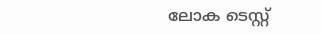ലോക ടെസ്റ്റ്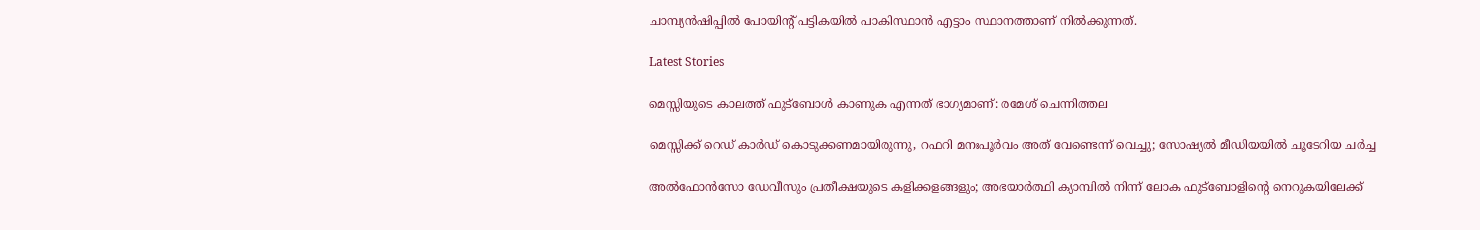ചാമ്പ്യൻഷിപ്പിൽ പോയിന്റ് പട്ടികയിൽ പാകിസ്ഥാൻ എട്ടാം സ്ഥാനത്താണ് നിൽക്കുന്നത്.

Latest Stories

മെസ്സിയുടെ കാലത്ത് ഫുട്ബോൾ കാണുക എന്നത് ഭാഗ്യമാണ്: രമേശ് ചെന്നിത്തല

മെസ്സിക്ക് റെഡ് കാർഡ് കൊടുക്കണമായിരുന്നു, റഫറി മനഃപൂർവം അത് വേണ്ടെന്ന് വെച്ചു; സോഷ്യൽ മീഡിയയിൽ ചൂടേറിയ ചർച്ച

അൽഫോൻസോ ഡേവീസും പ്രതീക്ഷയുടെ കളിക്കളങ്ങളും; അഭയാർത്ഥി ക്യാമ്പിൽ നിന്ന് ലോക ഫുട്ബോളിന്റെ നെറുകയിലേക്ക്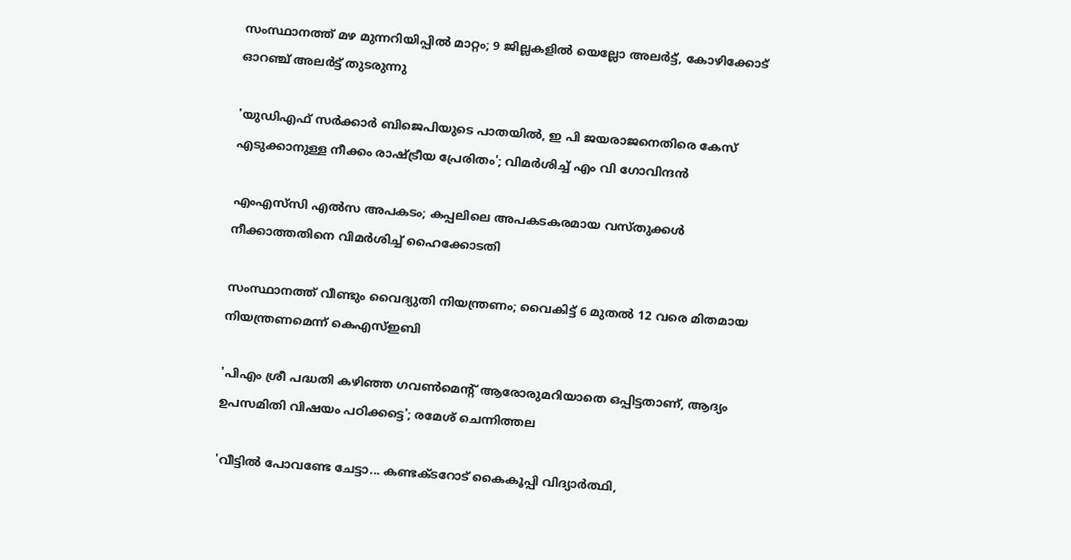സംസ്ഥാനത്ത് മഴ മുന്നറിയിപ്പില്‍ മാറ്റം; 9 ജില്ലകളിൽ യെല്ലോ അലർട്ട്, കോഴിക്കോട് ഓറഞ്ച് അലർട്ട് തുടരുന്നു

'യുഡിഎഫ്‌ സര്‍ക്കാർ ബിജെപിയുടെ പാതയിൽ, ഇ പി ജയരാജനെതിരെ കേസ് എടുക്കാനുള്ള നീക്കം രാഷ്‌ട്രീയ പ്രേരിതം'; വിമർശിച്ച് എം വി ഗോവിന്ദൻ

എംഎസ്‌സി എൽസ അപകടം; കപ്പലിലെ അപകടകരമായ വസ്തുക്കൾ നീക്കാത്തതിനെ വിമർശിച്ച് ഹൈക്കോടതി

സംസ്ഥാനത്ത് വീണ്ടും വൈദ്യുതി നിയന്ത്രണം; വൈകിട്ട് 6 മുതൽ 12 വരെ മിതമായ നിയന്ത്രണമെന്ന് കെഎസ്ഇബി

'പിഎം ശ്രീ പദ്ധതി കഴിഞ്ഞ ഗവണ്‍മെന്റ് ആരോരുമറിയാതെ ഒപ്പിട്ടതാണ്, ആദ്യം ഉപസമിതി വിഷയം പഠിക്കട്ടെ'; രമേശ് ചെന്നിത്തല

'വീട്ടിൽ പോവണ്ടേ ചേട്ടാ... കണ്ടക്ടറോട് കൈകൂപ്പി വിദ്യാർത്ഥി,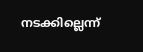നടക്കില്ലെന്ന്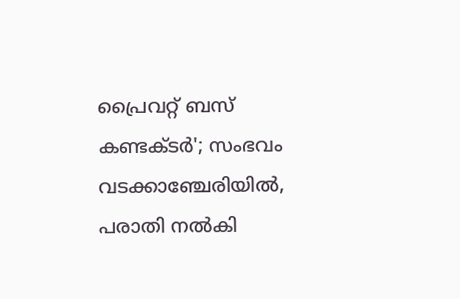പ്രൈവറ്റ് ബസ് കണ്ടക്ടർ'; സംഭവം വടക്കാഞ്ചേരിയില്‍, പരാതി നൽകി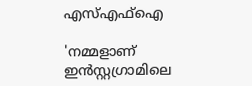എസ്എഫ്ഐ

'നമ്മളാണ് ഇൻസ്റ്റഗ്രാമിലെ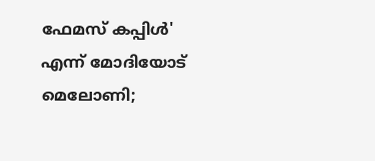ഫേമസ് കപ്പിൾ' എന്ന് മോദിയോട് മെലോണി;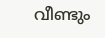വീണ്ടും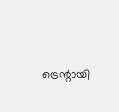ട്രെന്റായി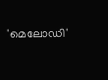'മെലോഡി'